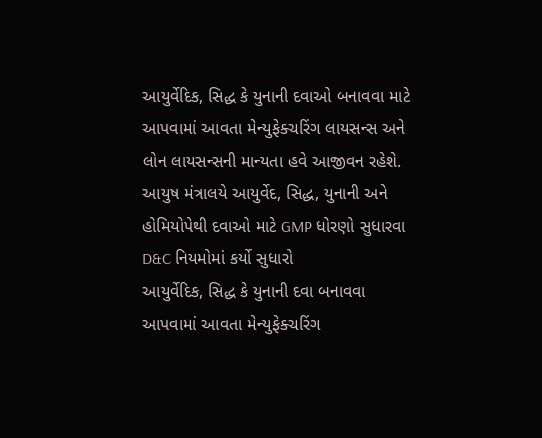આયુર્વેદિક, સિદ્ધ કે યુનાની દવાઓ બનાવવા માટે આપવામાં આવતા મેન્યુફેક્ચરિંગ લાયસન્સ અને લોન લાયસન્સની માન્યતા હવે આજીવન રહેશે.
આયુષ મંત્રાલયે આયુર્વેદ, સિદ્ધ, યુનાની અને હોમિયોપેથી દવાઓ માટે GMP ધોરણો સુધારવા D&C નિયમોમાં કર્યો સુધારો
આયુર્વેદિક, સિદ્ધ કે યુનાની દવા બનાવવા આપવામાં આવતા મેન્યુફેક્ચરિંગ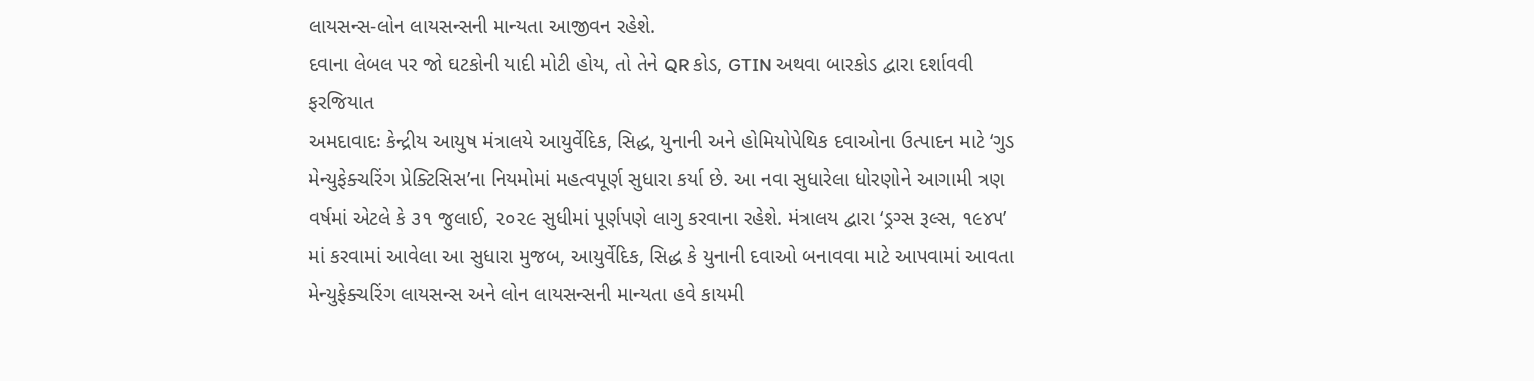લાયસન્સ-લોન લાયસન્સની માન્યતા આજીવન રહેશે.
દવાના લેબલ પર જો ઘટકોની યાદી મોટી હોય, તો તેને QR કોડ, GTIN અથવા બારકોડ દ્વારા દર્શાવવી ફરજિયાત
અમદાવાદઃ કેન્દ્રીય આયુષ મંત્રાલયે આયુર્વેદિક, સિદ્ધ, યુનાની અને હોમિયોપેથિક દવાઓના ઉત્પાદન માટે ‘ગુડ મેન્યુફેક્ચરિંગ પ્રેક્ટિસિસ’ના નિયમોમાં મહત્વપૂર્ણ સુધારા કર્યા છે. આ નવા સુધારેલા ધોરણોને આગામી ત્રણ વર્ષમાં એટલે કે ૩૧ જુલાઈ, ૨૦૨૯ સુધીમાં પૂર્ણપણે લાગુ કરવાના રહેશે. મંત્રાલય દ્વારા ‘ડ્રગ્સ રૂલ્સ, ૧૯૪૫’ માં કરવામાં આવેલા આ સુધારા મુજબ, આયુર્વેદિક, સિદ્ધ કે યુનાની દવાઓ બનાવવા માટે આપવામાં આવતા મેન્યુફેક્ચરિંગ લાયસન્સ અને લોન લાયસન્સની માન્યતા હવે કાયમી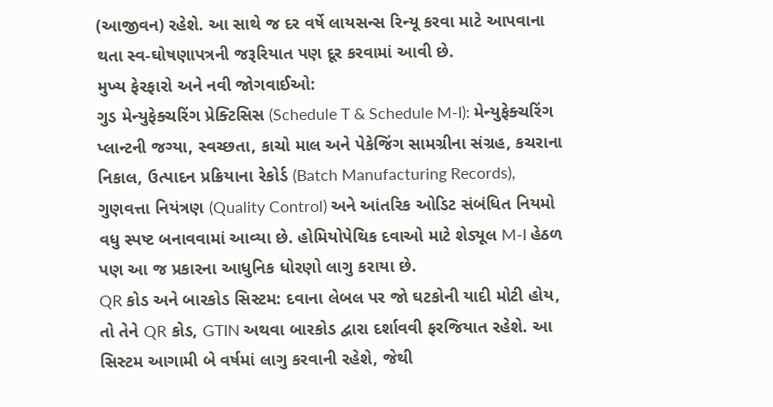(આજીવન) રહેશે. આ સાથે જ દર વર્ષે લાયસન્સ રિન્યૂ કરવા માટે આપવાના થતા સ્વ-ઘોષણાપત્રની જરૂરિયાત પણ દૂર કરવામાં આવી છે.
મુખ્ય ફેરફારો અને નવી જોગવાઈઓ:
ગુડ મેન્યુફેક્ચરિંગ પ્રેક્ટિસિસ (Schedule T & Schedule M-I): મેન્યુફેક્ચરિંગ પ્લાન્ટની જગ્યા, સ્વચ્છતા, કાચો માલ અને પેકેજિંગ સામગ્રીના સંગ્રહ, કચરાના નિકાલ, ઉત્પાદન પ્રક્રિયાના રેકોર્ડ (Batch Manufacturing Records), ગુણવત્તા નિયંત્રણ (Quality Control) અને આંતરિક ઓડિટ સંબંધિત નિયમો વધુ સ્પષ્ટ બનાવવામાં આવ્યા છે. હોમિયોપેથિક દવાઓ માટે શેડ્યૂલ M-I હેઠળ પણ આ જ પ્રકારના આધુનિક ધોરણો લાગુ કરાયા છે.
QR કોડ અને બારકોડ સિસ્ટમ: દવાના લેબલ પર જો ઘટકોની યાદી મોટી હોય, તો તેને QR કોડ, GTIN અથવા બારકોડ દ્વારા દર્શાવવી ફરજિયાત રહેશે. આ સિસ્ટમ આગામી બે વર્ષમાં લાગુ કરવાની રહેશે, જેથી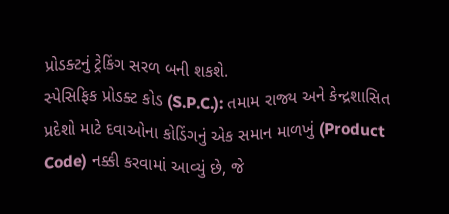પ્રોડક્ટનું ટ્રેકિંગ સરળ બની શકશે.
સ્પેસિફિક પ્રોડક્ટ કોડ (S.P.C.): તમામ રાજ્ય અને કેન્દ્રશાસિત પ્રદેશો માટે દવાઓના કોડિંગનું એક સમાન માળખું (Product Code) નક્કી કરવામાં આવ્યું છે, જે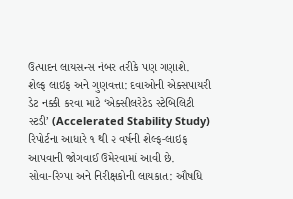ઉત્પાદન લાયસન્સ નંબર તરીકે પણ ગણાશે.
શેલ્ફ લાઇફ અને ગુણવત્તા: દવાઓની એક્સપાયરી ડેટ નક્કી કરવા માટે ‘એક્સીલરેટેડ સ્ટેબિલિટી સ્ટડી’ (Accelerated Stability Study) રિપોર્ટના આધારે ૧ થી ૨ વર્ષની શેલ્ફ-લાઇફ આપવાની જોગવાઈ ઉમેરવામાં આવી છે.
સોવા-રિગ્પા અને નિરીક્ષકોની લાયકાત: ઔષધિ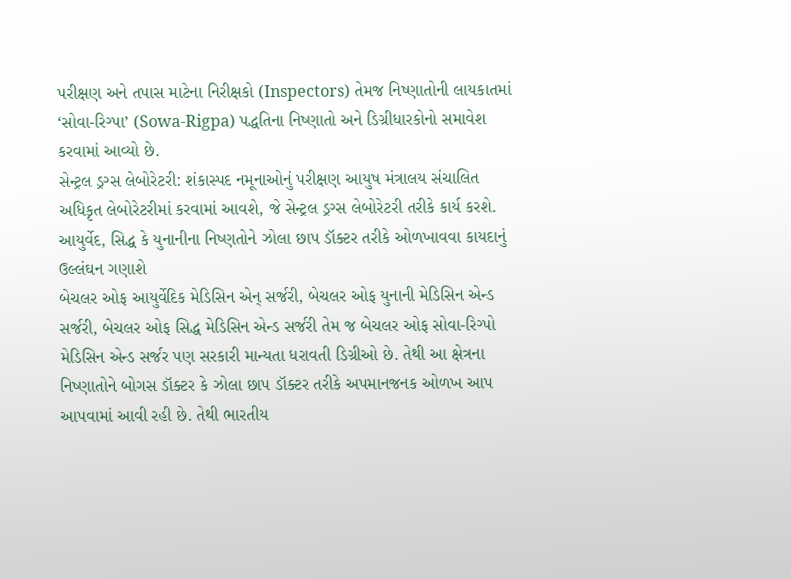પરીક્ષણ અને તપાસ માટેના નિરીક્ષકો (Inspectors) તેમજ નિષ્ણાતોની લાયકાતમાં ‘સોવા-રિગ્પા’ (Sowa-Rigpa) પદ્ધતિના નિષ્ણાતો અને ડિગ્રીધારકોનો સમાવેશ કરવામાં આવ્યો છે.
સેન્ટ્રલ ડ્રગ્સ લેબોરેટરી: શંકાસ્પદ નમૂનાઓનું પરીક્ષણ આયુષ મંત્રાલય સંચાલિત અધિકૃત લેબોરેટરીમાં કરવામાં આવશે, જે સેન્ટ્રલ ડ્રગ્સ લેબોરેટરી તરીકે કાર્ય કરશે.
આયુર્વેદ, સિદ્ધ કે યુનાનીના નિષ્ણતોને ઝોલા છાપ ડૉક્ટર તરીકે ઓળખાવવા કાયદાનું ઉલ્લંઘન ગણાશે
બેચલર ઓફ આયુર્વેદિક મેડિસિન એન્ સર્જરી, બેચલર ઓફ યુનાની મેડિસિન એન્ડ સર્જરી, બેચલર ઓફ સિદ્ધ મેડિસિન એન્ડ સર્જરી તેમ જ બેચલર ઓફ સોવા-રિગ્પો મેડિસિન એન્ડ સર્જર પણ સરકારી માન્યતા ધરાવતી ડિગ્રીઓ છે. તેથી આ ક્ષેત્રના નિષ્ણાતોને બોગસ ડૉક્ટર કે ઝોલા છાપ ડૉક્ટર તરીકે અપમાનજનક ઓળખ આપ આપવામાં આવી રહી છે. તેથી ભારતીય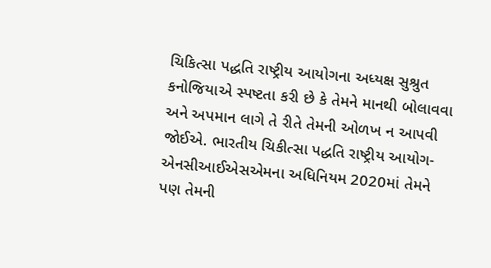ચિકિત્સા પદ્ધતિ રાષ્ટ્રીય આયોગના અધ્યક્ષ સુશ્રુત કનોજિયાએ સ્પષ્ટતા કરી છે કે તેમને માનથી બોલાવવા અને અપમાન લાગે તે રીતે તેમની ઓળખ ન આપવી જોઈએ. ભારતીય ચિકીત્સા પદ્ધતિ રાષ્ટ્રીય આયોગ-એનસીઆઈએસએમના અધિનિયમ 2020માં તેમને પણ તેમની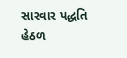સારવાર પદ્ધતિ હેઠળ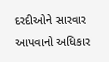દરદીઓને સારવાર આપવાનો અધિકાર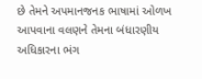છે તેમને અપમાનજનક ભાષામાં ઓળખ આપવાના વલણને તેમના બંધારણીય અધિકારના ભંગ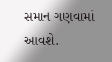સમાન ગણવામાં આવશે.